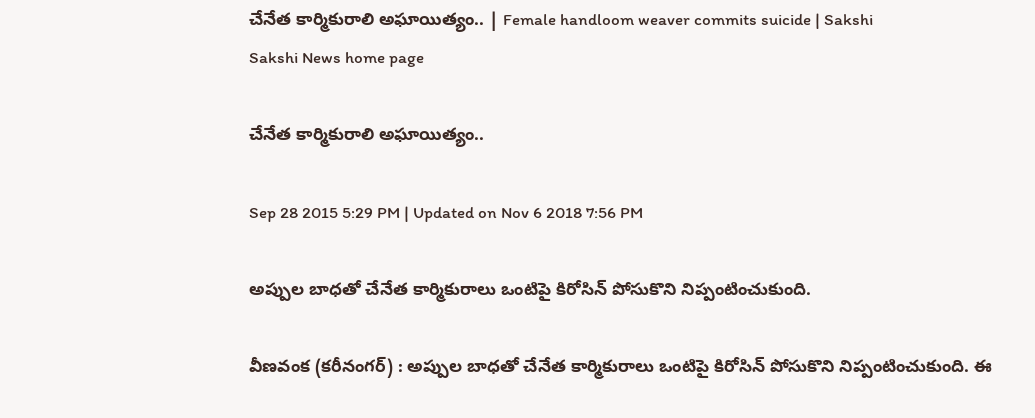చేనేత కార్మికురాలి అఘాయిత్యం.. | Female handloom weaver commits suicide | Sakshi
Sakshi News home page

చేనేత కార్మికురాలి అఘాయిత్యం..

Sep 28 2015 5:29 PM | Updated on Nov 6 2018 7:56 PM

అప్పుల బాధతో చేనేత కార్మికురాలు ఒంటిపై కిరోసిన్ పోసుకొని నిప్పంటించుకుంది.

వీణవంక (కరీనంగర్) : అప్పుల బాధతో చేనేత కార్మికురాలు ఒంటిపై కిరోసిన్ పోసుకొని నిప్పంటించుకుంది. ఈ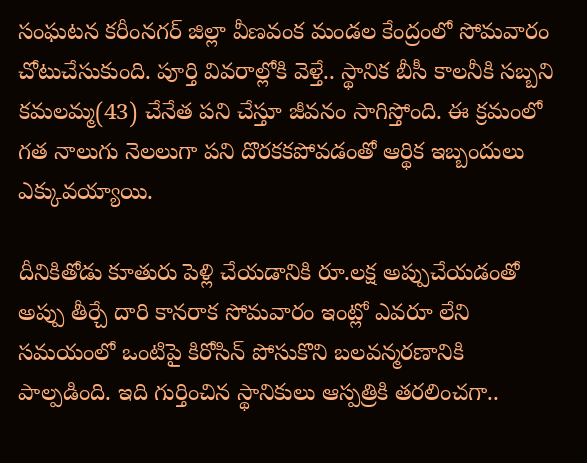సంఘటన కరీంనగర్ జిల్లా వీణవంక మండల కేంద్రంలో సోమవారం చోటుచేసుకుంది. పూర్తి వివరాల్లోకి వెళ్తే.. స్థానిక బీసీ కాలనీకి సబ్బని కమలమ్మ(43) చేనేత పని చేస్తూ జీవనం సాగిస్తోంది. ఈ క్రమంలో గత నాలుగు నెలలుగా పని దొరకకపోవడంతో ఆర్థిక ఇబ్బందులు ఎక్కువయ్యాయి.

దీనికితోడు కూతురు పెళ్లి చేయడానికి రూ.లక్ష అప్పుచేయడంతో అప్పు తీర్చే దారి కానరాక సోమవారం ఇంట్లో ఎవరూ లేని సమయంలో ఒంటిపై కిరోసిన్ పోసుకొని బలవన్మరణానికి పాల్పడింది. ఇది గుర్తించిన స్థానికులు ఆస్పత్రికి తరలించగా..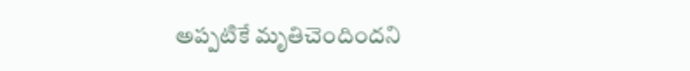అప్పటికే మృతిచెందిందని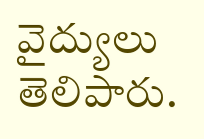వైద్యులు తెలిపారు.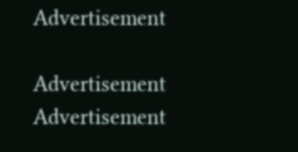Advertisement

Advertisement
Advertisement